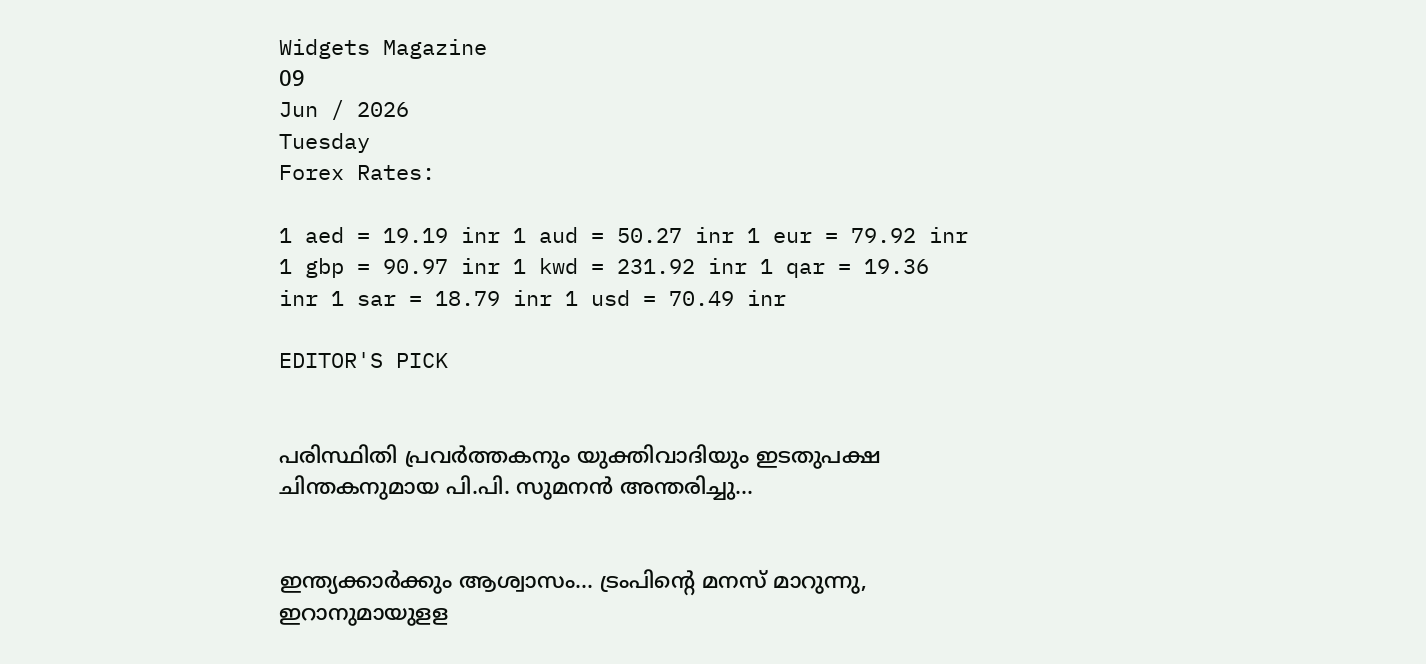Widgets Magazine
09
Jun / 2026
Tuesday
Forex Rates:

1 aed = 19.19 inr 1 aud = 50.27 inr 1 eur = 79.92 inr 1 gbp = 90.97 inr 1 kwd = 231.92 inr 1 qar = 19.36 inr 1 sar = 18.79 inr 1 usd = 70.49 inr

EDITOR'S PICK


പരിസ്ഥിതി പ്രവർത്തകനും യുക്തിവാദിയും ഇടതുപക്ഷ ചിന്തകനുമായ പി.പി. സുമനൻ അന്തരിച്ചു...


ഇന്ത്യക്കാർക്കും ആശ്വാസം... ട്രംപിന്റെ മനസ് മാറുന്നു, ഇറാനുമായുളള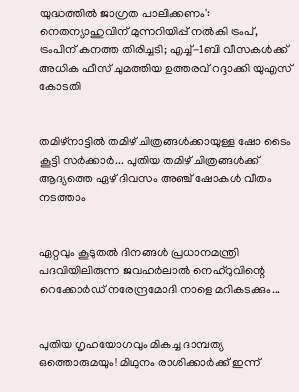യുദ്ധത്തിൽ ജാഗ്രത പാലിക്കണം': നെതന്യാഹുവിന് മുന്നറിയിപ്പ് നൽകി ട്രംപ്, ട്രംപിന് കനത്ത തിരിച്ചടി; എച്ച്-1ബി വീസകൾക്ക് അധിക ഫീസ് ചുമത്തിയ ഉത്തരവ് റദ്ദാക്കി യുഎസ് കോടതി


തമിഴ്‌നാട്ടില്‍ തമിഴ് ചിത്രങ്ങള്‍ക്കായുള്ള ഷോ ടൈം കൂട്ടി സര്‍ക്കാര്‍... പുതിയ തമിഴ് ചിത്രങ്ങള്‍ക്ക് ആദ്യത്തെ ഏഴ് ദിവസം അഞ്ച് ഷോകള്‍ വീതം നടത്താം


ഏറ്റവും കൂടുതൽ ദിനങ്ങൾ പ്രധാനമന്ത്രി പദവിയിലിരുന്ന ജവഹർലാൽ നെഹ്റുവിന്റെ റെക്കോർഡ് നരേന്ദ്രമോദി നാളെ മറികടക്കും...


പുതിയ ഗൃഹയോഗവും മികച്ച ദാമ്പത്യ ഒത്തൊരുമയും! മിഥുനം രാശിക്കാർക്ക് ഇന്ന്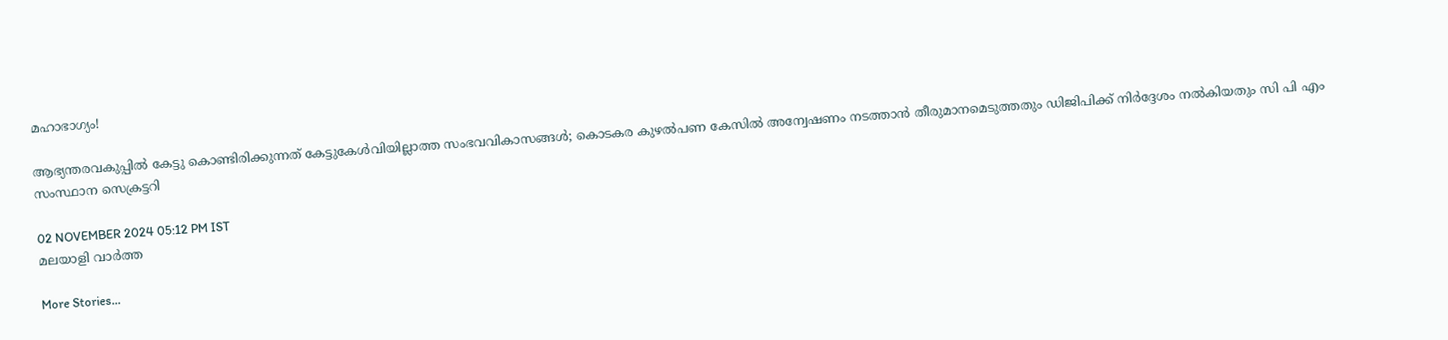മഹാഭാഗ്യം!

ആഭ്യന്തരവകുപ്പിൽ കേട്ടു കൊണ്ടിരിക്കുന്നത് കേട്ടുകേൾവിയില്ലാത്ത സംഭവവികാസങ്ങൾ; കൊടകര കുഴൽപണ കേസിൽ അന്വേഷണം നടത്താൻ തീരുമാനമെടുത്തതും ഡിജിപിക്ക് നിർദ്ദേശം നൽകിയതും സി പി എം സംസ്ഥാന സെക്രട്ടറി

02 NOVEMBER 2024 05:12 PM IST
മലയാളി വാര്‍ത്ത

More Stories...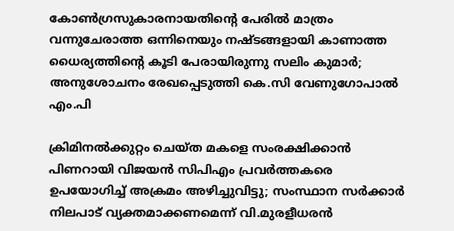കോണ്‍ഗ്രസുകാരനായതിന്റെ പേരില്‍ മാത്രം വന്നുചേരാത്ത ഒന്നിനെയും നഷ്ടങ്ങളായി കാണാത്ത ധൈര്യത്തിന്റെ കൂടി പേരായിരുന്നു സലിം കുമാർ; അനുശോചനം രേഖപ്പെടുത്തി കെ.സി വേണുഗോപാല്‍ എം.പി

ക്രിമിനല്‍ക്കുറ്റം ചെയ്ത മകളെ സംരക്ഷിക്കാന്‍ പിണറായി വിജയന്‍ സിപിഎം പ്രവര്‍ത്തകരെ ഉപയോഗിച്ച് അക്രമം അഴിച്ചുവിട്ടു; സംസ്ഥാന സര്‍ക്കാര്‍ നിലപാട് വ്യക്തമാക്കണമെന്ന് വി.മുരളീധരന്‍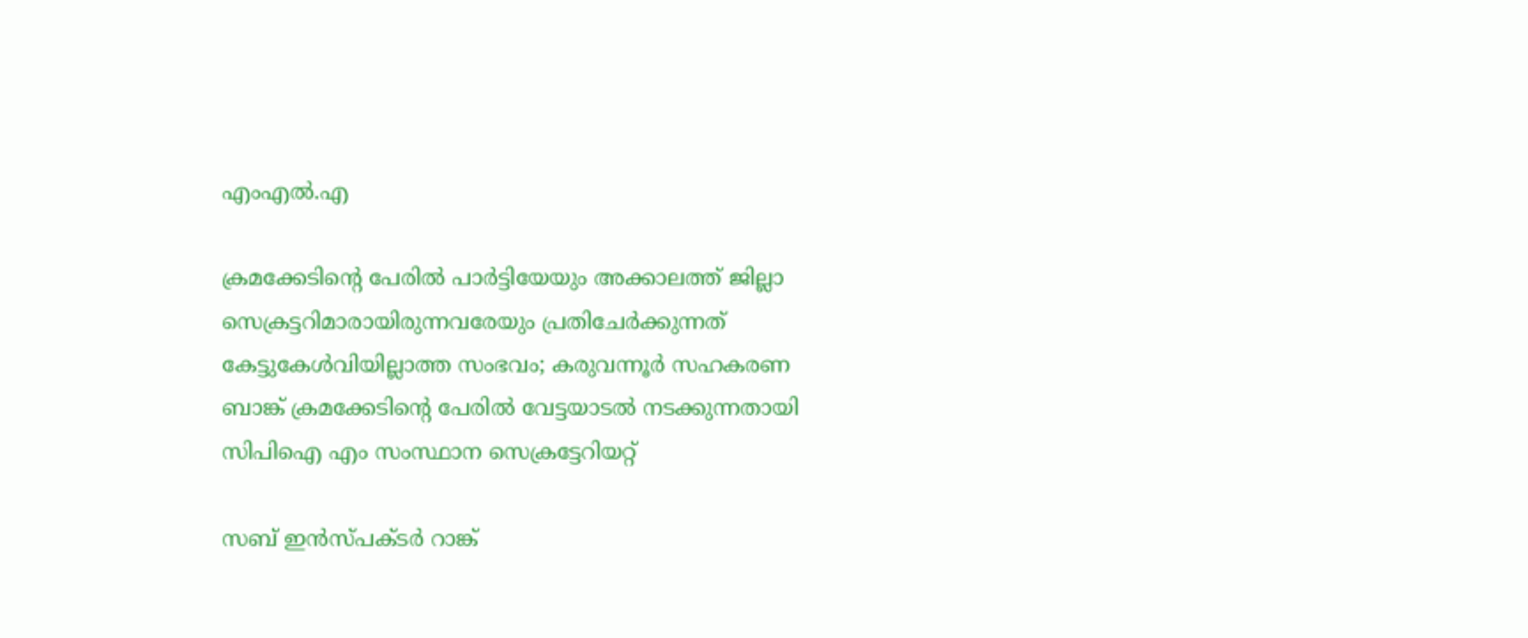എംഎല്‍.എ

ക്രമക്കേടിന്റെ പേരില്‍ പാര്‍ട്ടിയേയും അക്കാലത്ത്‌ ജില്ലാ സെക്രട്ടറിമാരായിരുന്നവരേയും പ്രതിചേര്‍ക്കുന്നത്‌ കേട്ടുകേള്‍വിയില്ലാത്ത സംഭവം; കരുവന്നൂര്‍ സഹകരണ ബാങ്ക്‌ ക്രമക്കേടിന്റെ പേരിൽ വേട്ടയാടൽ നടക്കുന്നതായി സിപിഐ എം സംസ്ഥാന സെക്രട്ടേറിയറ്റ്‌

സബ് ഇന്‍സ്പക്ടര്‍ റാങ്ക്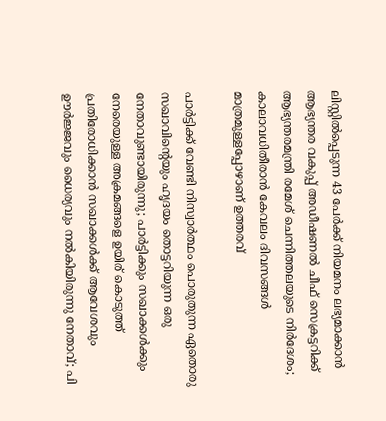ലിസ്റ്റില്‍പ്പെടുന്ന 43 പേര്‍ക്ക് നിയമനം ലഭ്യമാക്കാന്‍ ആഭ്യന്തര വകുപ്പ് അഡീഷണല്‍ ചീഫ് സെക്രട്ടറിക്ക് ആഭ്യന്തരമന്ത്രി രമേശ് ചെന്നിത്തലയുടെ നിര്‍ദേശം; കാലാവധിതീരാന്‍ കേവലം ദിവസങ്ങള്‍ മാത്രമുള്ളപ്പോഴാണ് ഉത്തരവ്

പാർട്ടിക്ക് വേണ്ടി നിസ്വാർത്ഥം പൊരുതുന്ന ഏതൊരു സഖാവിന്റെയും ഹൃദയം തൊട്ടറിയുന്ന ഒരു നേതാവുണ്ടായിരുന്നു; പാർട്ടിക്കും സഖാക്കൾക്കും നേരെയുള്ള അക്രമങ്ങളെ ഉയിര് കൊടുത്ത് പ്രതിരോധിക്കാൻ സഖാക്കൾക്ക് ആവേശവും ഊർജ്ജവും ധൈര്യവും നൽകിയിരുന്നു നേതാവ്; പി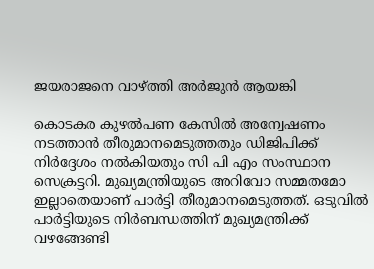ജയരാജനെ വാഴ്ത്തി അർജുൻ ആയങ്കി

കൊടകര കുഴൽപണ കേസിൽ അന്വേഷണം നടത്താൻ തീരുമാനമെടുത്തതും ഡിജിപിക്ക് നിർദ്ദേശം നൽകിയതും സി പി എം സംസ്ഥാന സെക്രട്ടറി. മുഖ്യമന്ത്രിയുടെ അറിവോ സമ്മതമോ ഇല്ലാതെയാണ് പാർട്ടി തീരുമാനമെടുത്തത്. ഒടുവിൽ പാർട്ടിയുടെ നിർബന്ധത്തിന് മുഖ്യമന്ത്രിക്ക് വഴങ്ങേണ്ടി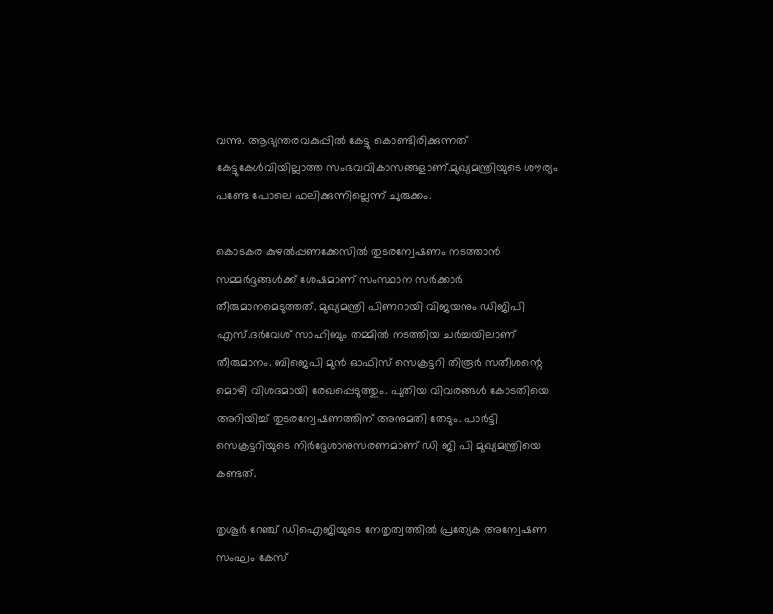വന്നു. ആഭ്യന്തരവകുപ്പിൽ കേട്ടു കൊണ്ടിരിക്കുന്നത് കേട്ടുകേൾവിയില്ലാത്ത സംഭവവികാസങ്ങളാണ്.മുഖ്യമന്ത്രിയുടെ ശൗര്യം പണ്ടേ പോലെ ഫലിക്കുന്നില്ലെന്ന് ചുരുക്കം.

കൊടകര കുഴൽപ്പണക്കേസിൽ തുടരന്വേഷണം നടത്താൻ സമ്മർദ്ദങ്ങൾക്ക് ശേഷമാണ് സംസ്ഥാന സർക്കാർ  തീരുമാനമെടുത്തത്. മുഖ്യമന്ത്രി പിണറായി വിജയനും ഡിജിപി എസ്.ദർവേശ് സാഹിബും തമ്മിൽ നടത്തിയ ചർച്ചയിലാണ് തീരുമാനം. ബിജെപി മുൻ ഓഫിസ് സെക്രട്ടറി തിരൂർ സതീശന്റെ മൊഴി വിശദമായി രേഖപ്പെടുത്തും. പുതിയ വിവരങ്ങൾ കോടതിയെ അറിയിച്ച് തുടരന്വേഷണത്തിന് അനുമതി തേടും. പാർട്ടി സെക്രട്ടറിയുടെ നിർദ്ദേശാനുസരണമാണ് ഡി ജി പി മുഖ്യമന്ത്രിയെ കണ്ടത്.

തൃശൂർ റേഞ്ച് ഡിഐജിയുടെ നേതൃത്വത്തിൽ പ്രത്യേക അന്വേഷണ സംഘം കേസ്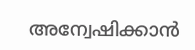അന്വേഷിക്കാൻ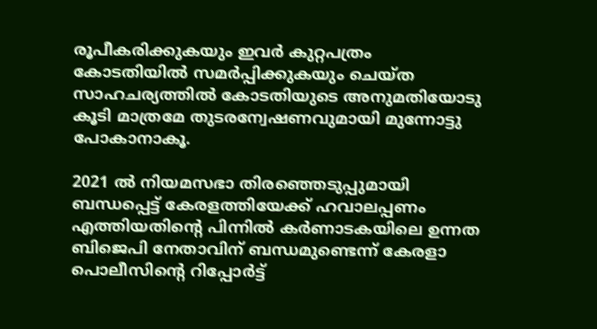രൂപീകരിക്കുകയും ഇവർ കുറ്റപത്രം കോടതിയിൽ സമർപ്പിക്കുകയും ചെയ്ത സാഹചര്യത്തിൽ കോടതിയുടെ അനുമതിയോടു കൂടി മാത്രമേ തുടരന്വേഷണവുമായി മുന്നോട്ടു പോകാനാകൂ.

2021 ൽ നിയമസഭാ തിരഞ്ഞെടുപ്പുമായി ബന്ധപ്പെട്ട് കേരളത്തിയേക്ക് ഹവാലപ്പണം എത്തിയതിന്റെ പിന്നില്‍ കര്‍ണാടകയിലെ ഉന്നത ബിജെപി നേതാവിന് ബന്ധമുണ്ടെന്ന് കേരളാ പൊലീസിന്റെ റിപ്പോര്‍ട്ട്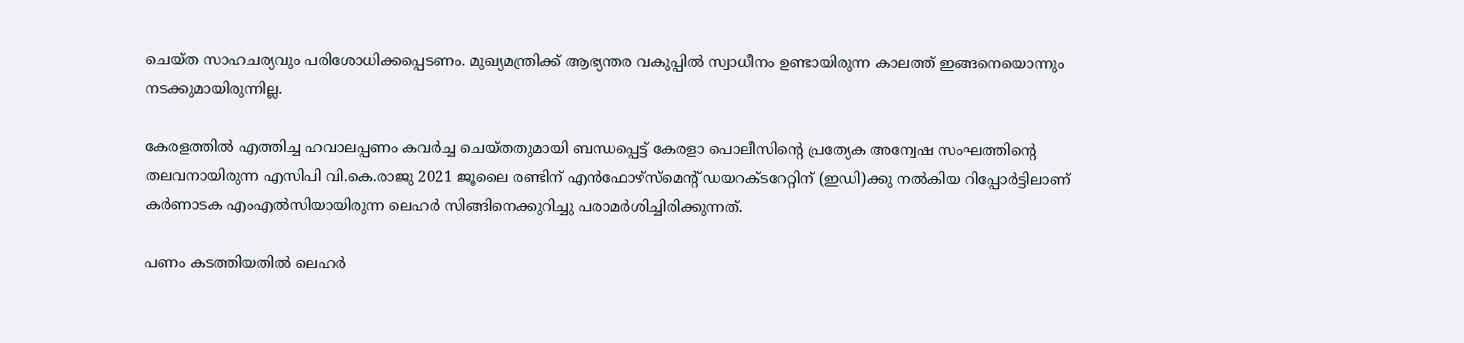ചെയ്ത സാഹചര്യവും പരിശോധിക്കപ്പെടണം. മുഖ്യമന്ത്രിക്ക് ആഭ്യന്തര വകുപ്പിൽ സ്വാധീനം ഉണ്ടായിരുന്ന കാലത്ത് ഇങ്ങനെയൊന്നും നടക്കുമായിരുന്നില്ല.

കേരളത്തില്‍ എത്തിച്ച ഹവാലപ്പണം കവര്‍ച്ച ചെയ്തതുമായി ബന്ധപ്പെട്ട് കേരളാ പൊലീസിന്റെ പ്രത്യേക അന്വേഷ സംഘത്തിന്റെ തലവനായിരുന്ന എസിപി വി.കെ.രാജു 2021 ജൂലൈ രണ്ടിന് എന്‍ഫോഴ്‌സ്‌മെന്റ് ഡയറക്ടറേറ്റിന് (ഇഡി)ക്കു നല്‍കിയ റിപ്പോര്‍ട്ടിലാണ് കര്‍ണാടക എംഎല്‍സിയായിരുന്ന ലെഹര്‍ സിങ്ങിനെക്കുറിച്ചു പരാമര്‍ശിച്ചിരിക്കുന്നത്.

പണം കടത്തിയതില്‍ ലെഹര്‍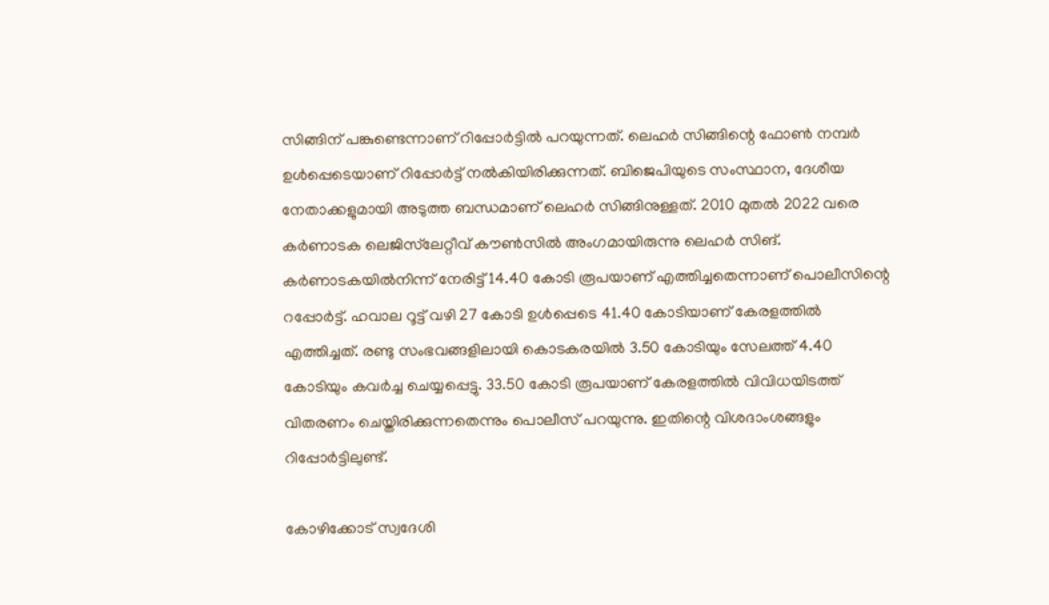സിങ്ങിന് പങ്കുണ്ടെന്നാണ് റിപ്പോര്‍ട്ടില്‍ പറയുന്നത്. ലെഹര്‍ സിങ്ങിന്റെ ഫോണ്‍ നമ്പര്‍ ഉള്‍പ്പെടെയാണ് റിപ്പോര്‍ട്ട് നല്‍കിയിരിക്കുന്നത്. ബിജെപിയുടെ സംസ്ഥാന, ദേശീയ നേതാക്കളുമായി അടുത്ത ബന്ധമാണ് ലെഹര്‍ സിങ്ങിനുള്ളത്. 2010 മുതല്‍ 2022 വരെ കര്‍ണാടക ലെജിസ്‌ലേറ്റീവ് കൗണ്‍സില്‍ അംഗമായിരുന്നു ലെഹര്‍ സിങ്. കര്‍ണാടകയില്‍നിന്ന് നേരിട്ട് 14.40 കോടി രൂപയാണ് എത്തിച്ചതെന്നാണ് പൊലീസിന്റെ റപ്പോര്‍ട്ട്. ഹവാല റൂട്ട് വഴി 27 കോടി ഉള്‍പ്പെടെ 41.40 കോടിയാണ് കേരളത്തില്‍ എത്തിച്ചത്. രണ്ടു സംഭവങ്ങളിലായി കൊടകരയില്‍ 3.50 കോടിയും സേലത്ത് 4.40 കോടിയും കവര്‍ച്ച ചെയ്യപ്പെട്ടു. 33.50 കോടി രൂപയാണ് കേരളത്തില്‍ വിവിധയിടത്ത് വിതരണം ചെയ്തിരിക്കുന്നതെന്നും പൊലീസ് പറയുന്നു. ഇതിന്റെ വിശദാംശങ്ങളും റിപ്പോര്‍ട്ടിലുണ്ട്.

കോഴിക്കോട് സ്വദേശി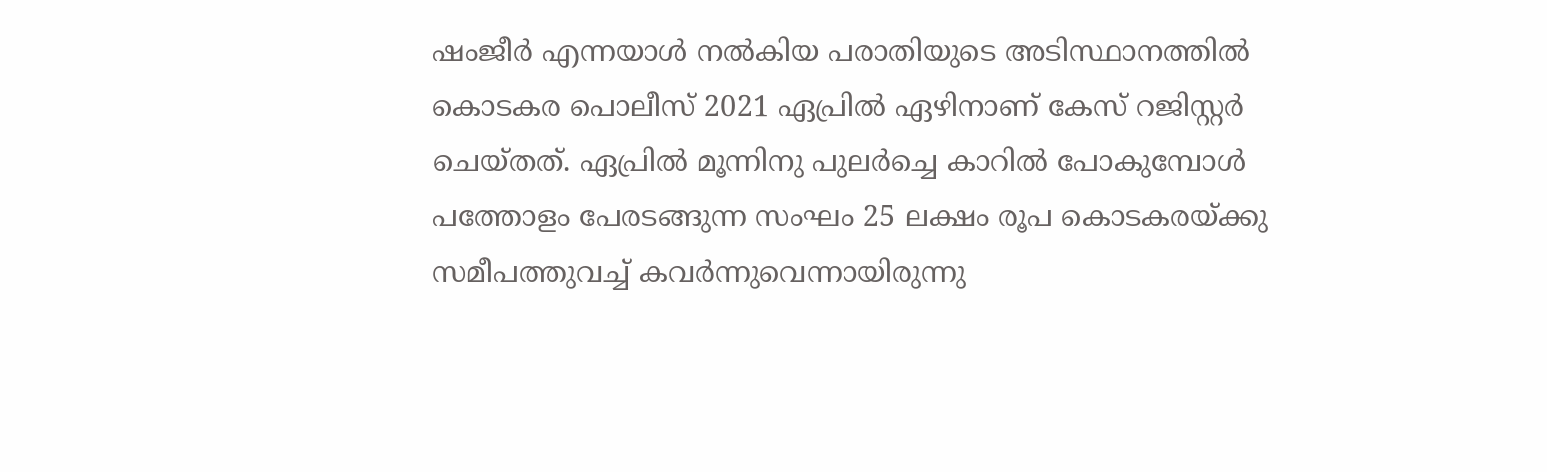ഷംജീര്‍ എന്നയാള്‍ നല്‍കിയ പരാതിയുടെ അടിസ്ഥാനത്തില്‍ കൊടകര പൊലീസ് 2021 ഏപ്രില്‍ ഏഴിനാണ് കേസ് റജിസ്റ്റര്‍ ചെയ്തത്. ഏപ്രില്‍ മൂന്നിനു പുലര്‍ച്ചെ കാറില്‍ പോകുമ്പോള്‍ പത്തോളം പേരടങ്ങുന്ന സംഘം 25 ലക്ഷം രൂപ കൊടകരയ്ക്കു സമീപത്തുവച്ച് കവര്‍ന്നുവെന്നായിരുന്നു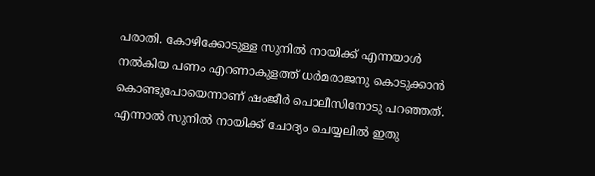പരാതി. കോഴിക്കോടുള്ള സുനില്‍ നായിക്ക് എന്നയാള്‍ നല്‍കിയ പണം എറണാകുളത്ത് ധര്‍മരാജനു കൊടുക്കാന്‍ കൊണ്ടുപോയെന്നാണ് ഷംജീര്‍ പൊലീസിനോടു പറഞ്ഞത്. എന്നാല്‍ സുനില്‍ നായിക്ക് ചോദ്യം ചെയ്യലില്‍ ഇതു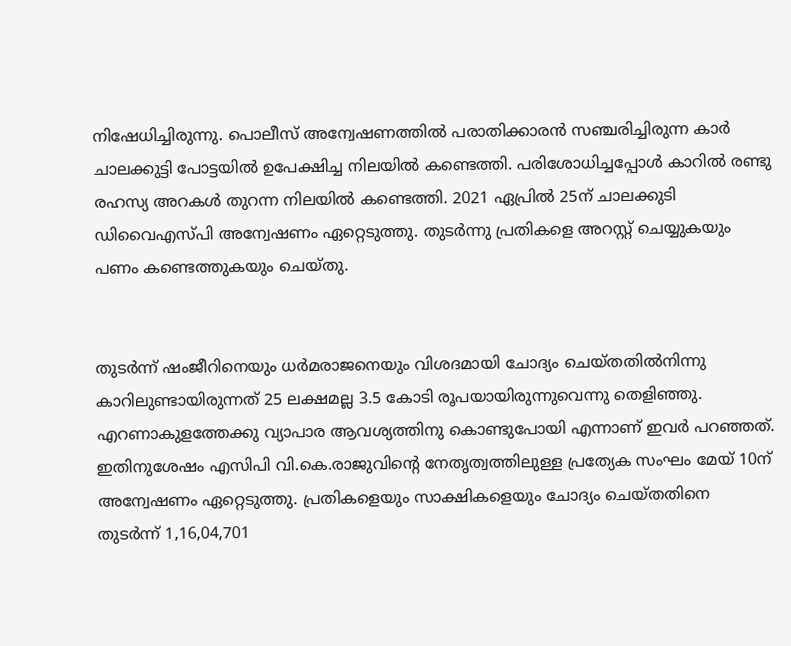നിഷേധിച്ചിരുന്നു. പൊലീസ് അന്വേഷണത്തില്‍ പരാതിക്കാരന്‍ സഞ്ചരിച്ചിരുന്ന കാര്‍ ചാലക്കുട്ടി പോട്ടയില്‍ ഉപേക്ഷിച്ച നിലയില്‍ കണ്ടെത്തി. പരിശോധിച്ചപ്പോള്‍ കാറില്‍ രണ്ടു രഹസ്യ അറകള്‍ തുറന്ന നിലയില്‍ കണ്ടെത്തി. 2021 ഏപ്രില്‍ 25ന് ചാലക്കുടി ഡിവൈഎസ്പി അന്വേഷണം ഏറ്റെടുത്തു. തുടര്‍ന്നു പ്രതികളെ അറസ്റ്റ് ചെയ്യുകയും പണം കണ്ടെത്തുകയും ചെയ്തു.


തുടര്‍ന്ന് ഷംജീറിനെയും ധര്‍മരാജനെയും വിശദമായി ചോദ്യം ചെയ്തതില്‍നിന്നു കാറിലുണ്ടായിരുന്നത് 25 ലക്ഷമല്ല 3.5 കോടി രൂപയായിരുന്നുവെന്നു തെളിഞ്ഞു. എറണാകുളത്തേക്കു വ്യാപാര ആവശ്യത്തിനു കൊണ്ടുപോയി എന്നാണ് ഇവര്‍ പറഞ്ഞത്. ഇതിനുശേഷം എസിപി വി.കെ.രാജുവിന്റെ നേതൃത്വത്തിലുള്ള പ്രത്യേക സംഘം മേയ് 10ന് അന്വേഷണം ഏറ്റെടുത്തു. പ്രതികളെയും സാക്ഷികളെയും ചോദ്യം ചെയ്തതിനെ തുടര്‍ന്ന് 1,16,04,701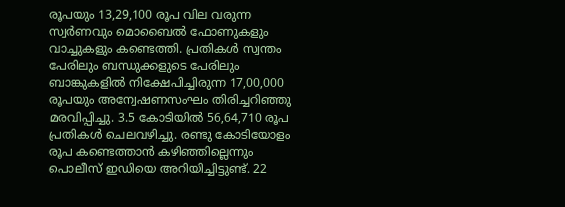രൂപയും 13,29,100 രൂപ വില വരുന്ന സ്വര്‍ണവും മൊബൈല്‍ ഫോണുകളും വാച്ചുകളും കണ്ടെത്തി. പ്രതികള്‍ സ്വന്തം പേരിലും ബന്ധുക്കളുടെ പേരിലും ബാങ്കുകളില്‍ നിക്ഷേപിച്ചിരുന്ന 17,00,000 രൂപയും അന്വേഷണസംഘം തിരിച്ചറിഞ്ഞു മരവിപ്പിച്ചു. 3.5 കോടിയില്‍ 56,64,710 രൂപ പ്രതികള്‍ ചെലവഴിച്ചു. രണ്ടു കോടിയോളം രൂപ കണ്ടെത്താന്‍ കഴിഞ്ഞില്ലെന്നും പൊലീസ് ഇഡിയെ അറിയിച്ചിട്ടുണ്ട്. 22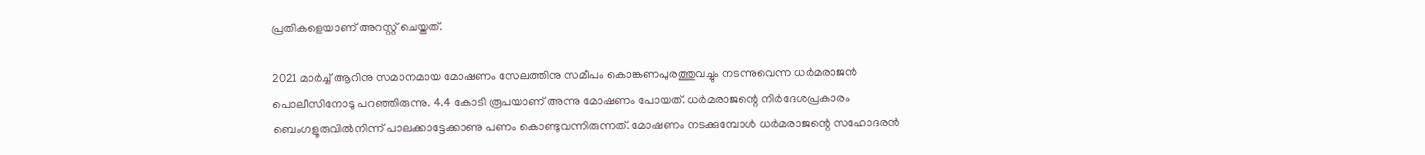പ്രതികളെയാണ് അറസ്റ്റ് ചെയ്തത്.

2021 മാര്‍ച്ച് ആറിനു സമാനമായ മോഷണം സേലത്തിനു സമീപം കൊങ്കണപുരത്തുവച്ചും നടന്നുവെന്ന ധര്‍മരാജന്‍ പൊലീസിനോടു പറഞ്ഞിരുന്നു. 4.4 കോടി രൂപയാണ് അന്നു മോഷണം പോയത്. ധര്‍മരാജന്റെ നിര്‍ദേശപ്രകാരം ബെംഗളൂരുവില്‍നിന്ന് പാലക്കാട്ടേക്കാണു പണം കൊണ്ടുവന്നിരുന്നത്. മോഷണം നടക്കുമ്പോള്‍ ധര്‍മരാജന്റെ സഹോദരന്‍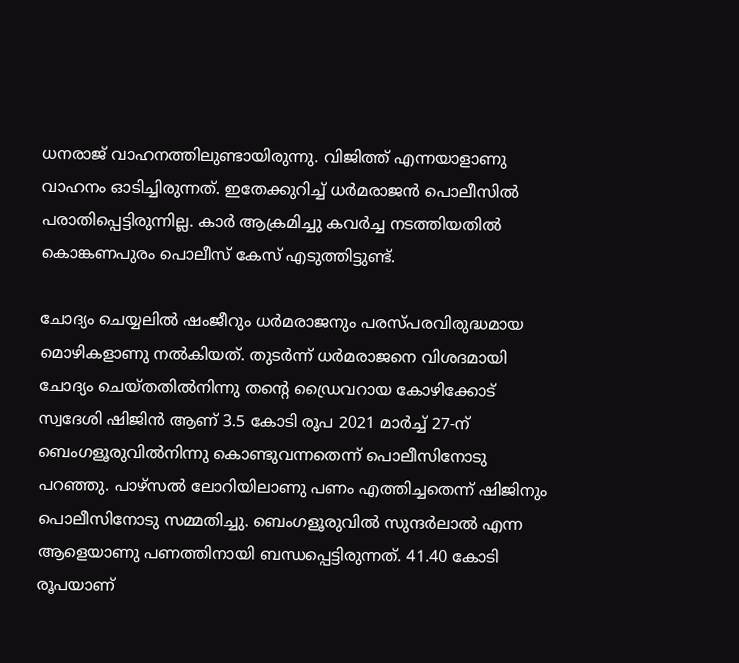ധനരാജ് വാഹനത്തിലുണ്ടായിരുന്നു. വിജിത്ത് എന്നയാളാണു വാഹനം ഓടിച്ചിരുന്നത്. ഇതേക്കുറിച്ച് ധര്‍മരാജന്‍ പൊലീസില്‍ പരാതിപ്പെട്ടിരുന്നില്ല. കാര്‍ ആക്രമിച്ചു കവര്‍ച്ച നടത്തിയതില്‍ കൊങ്കണപുരം പൊലീസ് കേസ് എടുത്തിട്ടുണ്ട്.

ചോദ്യം ചെയ്യലില്‍ ഷംജീറും ധര്‍മരാജനും പരസ്പരവിരുദ്ധമായ മൊഴികളാണു നല്‍കിയത്. തുടര്‍ന്ന് ധര്‍മരാജനെ വിശദമായി ചോദ്യം ചെയ്തതില്‍നിന്നു തന്റെ ഡ്രൈവറായ കോഴിക്കോട് സ്വദേശി ഷിജിന്‍ ആണ് 3.5 കോടി രൂപ 2021 മാര്‍ച്ച് 27-ന് ബെംഗളൂരുവില്‍നിന്നു കൊണ്ടുവന്നതെന്ന് പൊലീസിനോടു പറഞ്ഞു. പാഴ്‌സല്‍ ലോറിയിലാണു പണം എത്തിച്ചതെന്ന് ഷിജിനും പൊലീസിനോടു സമ്മതിച്ചു. ബെംഗളൂരുവില്‍ സുന്ദര്‍ലാല്‍ എന്ന ആളെയാണു പണത്തിനായി ബന്ധപ്പെട്ടിരുന്നത്. 41.40 കോടി രൂപയാണ്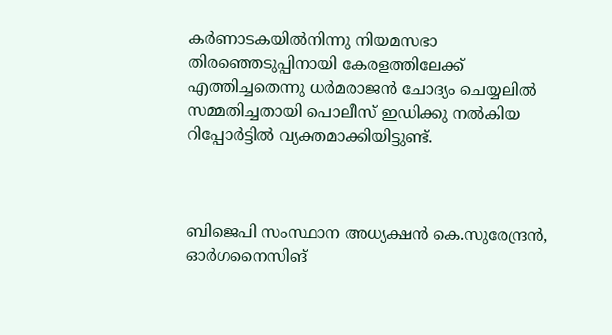കര്‍ണാടകയില്‍നിന്നു നിയമസഭാ തിരഞ്ഞെടുപ്പിനായി കേരളത്തിലേക്ക് എത്തിച്ചതെന്നു ധര്‍മരാജന്‍ ചോദ്യം ചെയ്യലില്‍ സമ്മതിച്ചതായി പൊലീസ് ഇഡിക്കു നല്‍കിയ റിപ്പോര്‍ട്ടില്‍ വ്യക്തമാക്കിയിട്ടുണ്ട്.



ബിജെപി സംസ്ഥാന അധ്യക്ഷന്‍ കെ.സുരേന്ദ്രന്‍, ഓര്‍ഗനൈസിങ്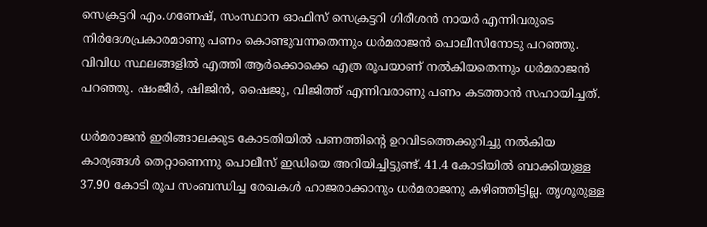സെക്രട്ടറി എം.ഗണേഷ്, സംസ്ഥാന ഓഫിസ് സെക്രട്ടറി ഗിരീശന്‍ നായര്‍ എന്നിവരുടെ നിര്‍ദേശപ്രകാരമാണു പണം കൊണ്ടുവന്നതെന്നും ധര്‍മരാജന്‍ പൊലീസിനോടു പറഞ്ഞു. വിവിധ സ്ഥലങ്ങളില്‍ എത്തി ആര്‍ക്കൊക്കെ എത്ര രൂപയാണ് നല്‍കിയതെന്നും ധര്‍മരാജന്‍ പറഞ്ഞു. ഷംജീര്‍, ഷിജിന്‍, ഷൈജു, വിജിത്ത് എന്നിവരാണു പണം കടത്താന്‍ സഹായിച്ചത്.

ധര്‍മരാജന്‍ ഇരിങ്ങാലക്കുട കോടതിയില്‍ പണത്തിന്റെ ഉറവിടത്തെക്കുറിച്ചു നല്‍കിയ കാര്യങ്ങള്‍ തെറ്റാണെന്നു പൊലീസ് ഇഡിയെ അറിയിച്ചിട്ടുണ്ട്. 41.4 കോടിയില്‍ ബാക്കിയുള്ള 37.90 കോടി രൂപ സംബന്ധിച്ച രേഖകള്‍ ഹാജരാക്കാനും ധര്‍മരാജനു കഴിഞ്ഞിട്ടില്ല. തൃശൂരുള്ള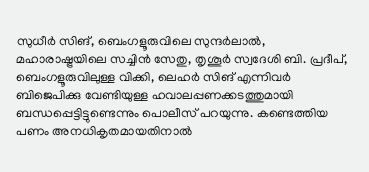സുധീര്‍ സിങ്, ബെംഗളൂരുവിലെ സുന്ദര്‍ലാല്‍, മഹാരാഷ്ട്രയിലെ സച്ചിന്‍ സേതു, തൃശൂര്‍ സ്വദേശി ബി. പ്രദീപ്, ബെംഗളൂരുവിലുള്ള വിക്കി, ലെഹര്‍ സിങ് എന്നിവര്‍ ബിജെപിക്കു വേണ്ടിയുള്ള ഹവാലപ്പണക്കടത്തുമായി ബന്ധപ്പെട്ടിട്ടുണ്ടെന്നും പൊലീസ് പറയുന്നു. കണ്ടെത്തിയ പണം അനധികൃതമായതിനാല്‍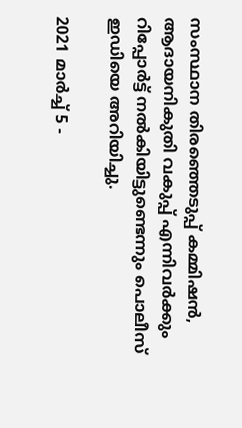സംസ്ഥാന തിരഞ്ഞെടുപ്പ് കമ്മിഷന്‍, ആദായനികുതി വകുപ്പ് എന്നിവര്‍ക്കും റിപ്പോര്‍ട്ട് നല്‍കിയിട്ടുണ്ടെന്നും പൊലീസ് ഇഡിയെ അറിയിച്ചു.

2021 മാര്‍ച്ച് 5 -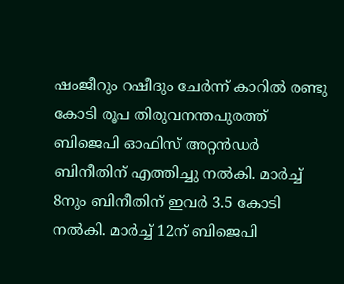ഷംജീറും റഷീദും ചേര്‍ന്ന് കാറില്‍ രണ്ടു കോടി രൂപ തിരുവനന്തപുരത്ത് ബിജെപി ഓഫിസ് അറ്റന്‍ഡര്‍ ബിനീതിന് എത്തിച്ചു നല്‍കി. മാര്‍ച്ച് 8നും ബിനീതിന് ഇവര്‍ 3.5 കോടി നല്‍കി. മാര്‍ച്ച് 12ന് ബിജെപി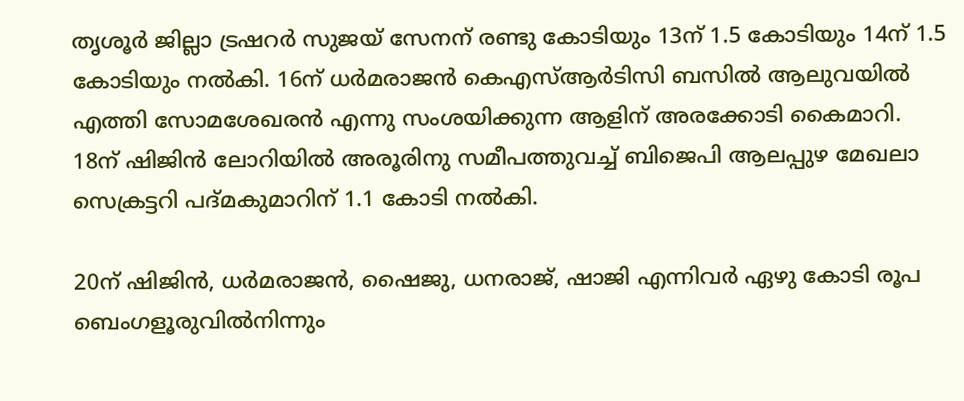തൃശൂര്‍ ജില്ലാ ട്രഷറര്‍ സുജയ് സേനന് രണ്ടു കോടിയും 13ന് 1.5 കോടിയും 14ന് 1.5 കോടിയും നല്‍കി. 16ന് ധര്‍മരാജന്‍ കെഎസ്ആര്‍ടിസി ബസില്‍ ആലുവയില്‍ എത്തി സോമശേഖരന്‍ എന്നു സംശയിക്കുന്ന ആളിന് അരക്കോടി കൈമാറി. 18ന് ഷിജിന്‍ ലോറിയില്‍ അരൂരിനു സമീപത്തുവച്ച് ബിജെപി ആലപ്പുഴ മേഖലാ സെക്രട്ടറി പദ്മകുമാറിന് 1.1 കോടി നല്‍കി.

20ന് ഷിജിന്‍, ധര്‍മരാജന്‍, ഷൈജു, ധനരാജ്, ഷാജി എന്നിവര്‍ ഏഴു കോടി രൂപ ബെംഗളൂരുവില്‍നിന്നും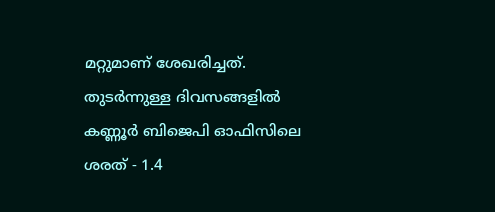മറ്റുമാണ് ശേഖരിച്ചത്.  തുടര്‍ന്നുള്ള ദിവസങ്ങളില്‍ കണ്ണൂര്‍ ബിജെപി ഓഫിസിലെ ശരത് - 1.4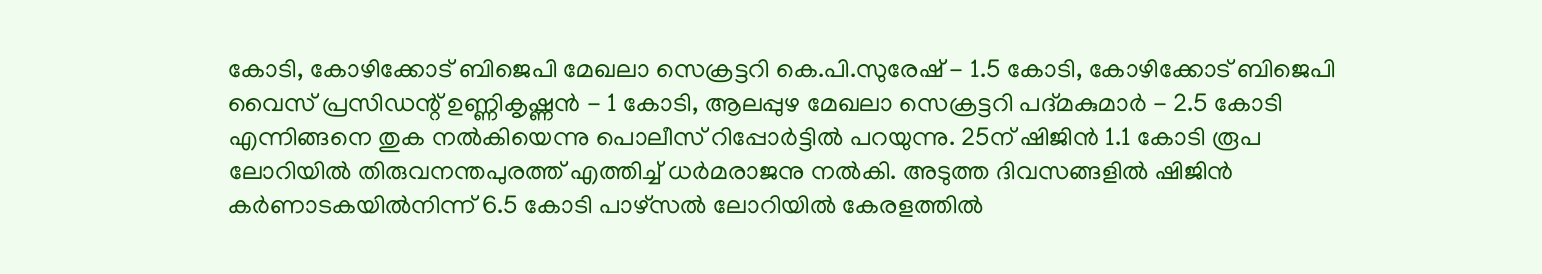കോടി, കോഴിക്കോട് ബിജെപി മേഖലാ സെക്രട്ടറി കെ.പി.സുരേഷ് - 1.5 കോടി, കോഴിക്കോട് ബിജെപി വൈസ് പ്രസിഡന്റ് ഉണ്ണികൃഷ്ണന്‍ - 1 കോടി, ആലപ്പുഴ മേഖലാ സെക്രട്ടറി പദ്മകുമാര്‍ - 2.5 കോടി എന്നിങ്ങനെ തുക നല്‍കിയെന്നു പൊലീസ് റിപ്പോര്‍ട്ടില്‍ പറയുന്നു. 25ന് ഷിജിന്‍ 1.1 കോടി രൂപ ലോറിയില്‍ തിരുവനന്തപുരത്ത് എത്തിച്ച് ധര്‍മരാജനു നല്‍കി. അടുത്ത ദിവസങ്ങളില്‍ ഷിജിന്‍ കര്‍ണാടകയില്‍നിന്ന് 6.5 കോടി പാഴ്‌സല്‍ ലോറിയില്‍ കേരളത്തില്‍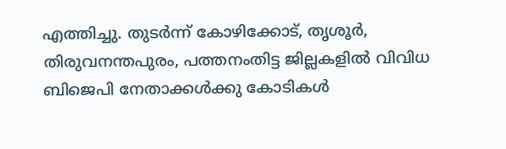എത്തിച്ചു. തുടര്‍ന്ന് കോഴിക്കോട്, തൃശൂര്‍, തിരുവനന്തപുരം, പത്തനംതിട്ട ജില്ലകളില്‍ വിവിധ ബിജെപി നേതാക്കള്‍ക്കു കോടികള്‍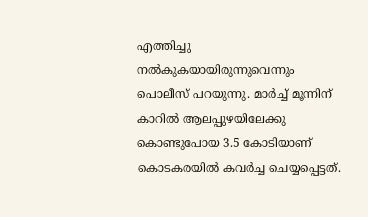എത്തിച്ചു നല്‍കുകയായിരുന്നുവെന്നും പൊലീസ് പറയുന്നു. മാര്‍ച്ച് മൂന്നിന് കാറില്‍ ആലപ്പുഴയിലേക്കു കൊണ്ടുപോയ 3.5 കോടിയാണ് കൊടകരയില്‍ കവര്‍ച്ച ചെയ്യപ്പെട്ടത്.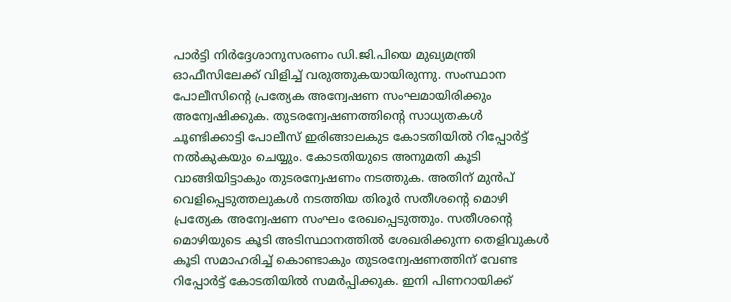പാർട്ടി നിർദ്ദേശാനുസരണം ഡി.ജി.പിയെ മുഖ്യമന്ത്രി ഓഫീസിലേക്ക് വിളിച്ച് വരുത്തുകയായിരുന്നു. സംസ്ഥാന പോലീസിന്റെ പ്രത്യേക അന്വേഷണ സംഘമായിരിക്കും അന്വേഷിക്കുക. തുടരന്വേഷണത്തിന്റെ സാധ്യതകള്‍ ചൂണ്ടിക്കാട്ടി പോലീസ് ഇരിങ്ങാലകുട കോടതിയില്‍ റിപ്പോര്‍ട്ട് നല്‍കുകയും ചെയ്യും. കോടതിയുടെ അനുമതി കൂടി വാങ്ങിയിട്ടാകും തുടരന്വേഷണം നടത്തുക. അതിന് മുന്‍പ് വെളിപ്പെടുത്തലുകള്‍ നടത്തിയ തിരൂര്‍ സതീശന്റെ മൊഴി പ്രത്യേക അന്വേഷണ സംഘം രേഖപ്പെടുത്തും. സതീശന്റെ മൊഴിയുടെ കൂടി അടിസ്ഥാനത്തില്‍ ശേഖരിക്കുന്ന തെളിവുകള്‍ കൂടി സമാഹരിച്ച് കൊണ്ടാകും തുടരന്വേഷണത്തിന് വേണ്ട റിപ്പോര്‍ട്ട് കോടതിയില്‍ സമര്‍പ്പിക്കുക. ഇനി പിണറായിക്ക്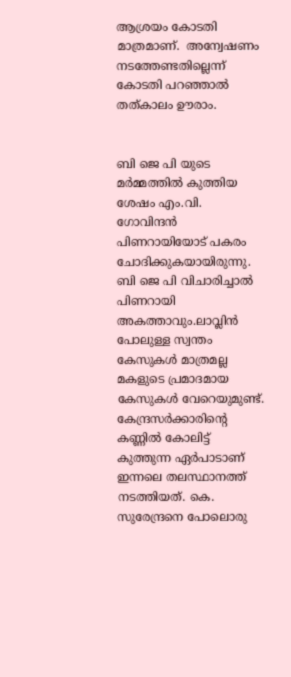ആശ്രയം കോടതി  മാത്രമാണ്.  അന്വേഷണം നടത്തേണ്ടതില്ലെന്ന് കോടതി പറഞ്ഞാൽ തത്കാലം ഊരാം.


ബി ജെ പി യുടെ മർമ്മത്തിൽ കുത്തിയ ശേഷം എം.വി.  ഗോവിന്ദൻ പിണറായിയോട് പകരം ചോദിക്കുകയായിരുന്നു. ബി ജെ പി വിചാരിച്ചാൽ പിണറായി അകത്താവും.ലാവ്ലിൻ പോലുള്ള സ്വന്തം കേസുകൾ മാത്രമല്ല മകളുടെ പ്രമാദമായ കേസുകൾ വേറെയുമുണ്ട്. കേന്ദ്രസർക്കാരിന്റെ  കണ്ണിൽ കോലിട്ട് കുത്തുന്ന ഏർപാടാണ്  ഇന്നലെ തലസ്ഥാനത്ത് നടത്തിയത്. കെ. സുരേന്ദ്രനെ പോലൊരു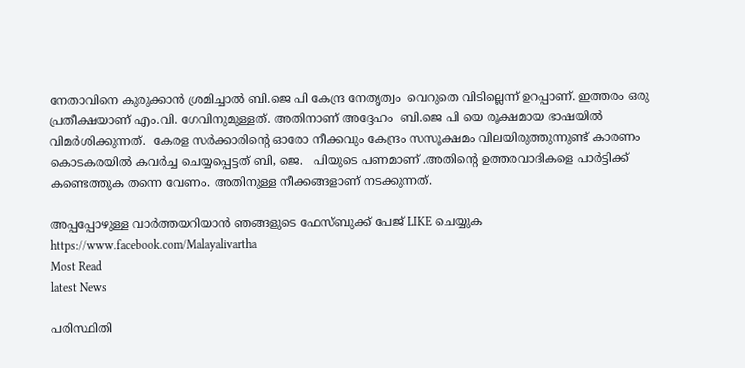നേതാവിനെ കുരുക്കാൻ ശ്രമിച്ചാൽ ബി.ജെ പി കേന്ദ്ര നേതൃത്വം  വെറുതെ വിടില്ലെന്ന് ഉറപ്പാണ്. ഇത്തരം ഒരു പ്രതീക്ഷയാണ് എം.വി. ഗേവിനുമുള്ളത്. അതിനാണ് അദ്ദേഹം  ബി.ജെ പി യെ രൂക്ഷമായ ഭാഷയിൽ വിമർശിക്കുന്നത്.  കേരള സർക്കാരിന്റെ ഓരോ നീക്കവും കേന്ദ്രം സസൂക്ഷമം വിലയിരുത്തുന്നുണ്ട് കാരണം കൊടകരയിൽ കവർച്ച ചെയ്യപ്പെട്ടത് ബി, ജെ.   പിയുടെ പണമാണ് .അതിന്റെ ഉത്തരവാദികളെ പാർട്ടിക്ക് കണ്ടെത്തുക തന്നെ വേണം. അതിനുള്ള നീക്കങ്ങളാണ് നടക്കുന്നത്.

അപ്പപ്പോഴുള്ള വാര്‍ത്തയറിയാന്‍ ഞങ്ങളുടെ ഫേസ്‌ബുക്ക്‌ പേജ് LIKE ചെയ്യുക
https://www.facebook.com/Malayalivartha
Most Read
latest News

പരിസ്ഥിതി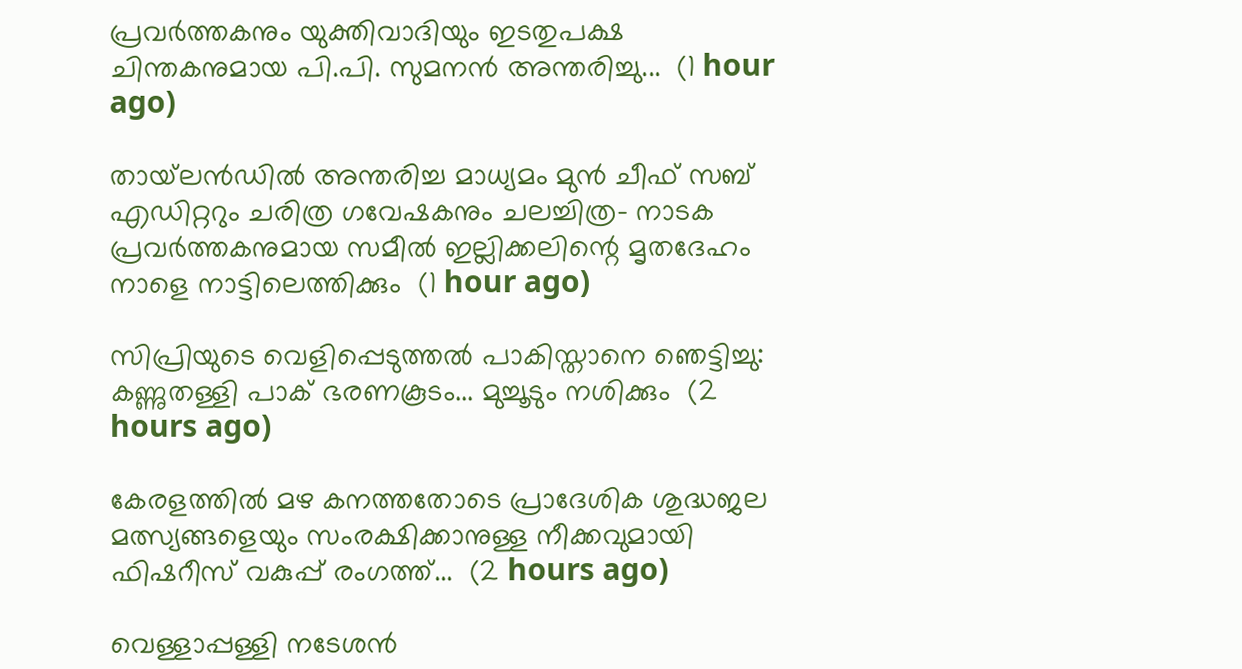പ്രവർത്തകനും യുക്തിവാദിയും ഇടതുപക്ഷ ചിന്തകനുമായ പി.പി. സുമനൻ അന്തരിച്ചു...  (1 hour ago)

തായ്‌ലൻഡിൽ അന്തരിച്ച മാധ്യമം മുൻ ചീഫ് സബ് എഡിറ്ററും ചരിത്ര ഗവേഷകനും ചലച്ചിത്ര- നാടക പ്രവർത്തകനുമായ സമീൽ ഇല്ലിക്കലിന്റെ മൃതദേഹം നാളെ നാട്ടിലെത്തിക്കും  (1 hour ago)

സിപ്രിയുടെ വെളിപ്പെടുത്തൽ പാകിസ്താനെ ഞെട്ടിച്ചു: കണ്ണുതള്ളി പാക് ഭരണകൂടം... മുച്ചൂടും നശിക്കും  (2 hours ago)

കേരളത്തിൽ മഴ കനത്തതോടെ പ്രാദേശിക ശുദ്ധജല മത്സ്യങ്ങളെയും സംരക്ഷിക്കാനുള്ള നീക്കവുമായി ഫിഷറീസ് വകുപ്പ് രംഗത്ത്...  (2 hours ago)

വെള്ളാപ്പള്ളി നടേശൻ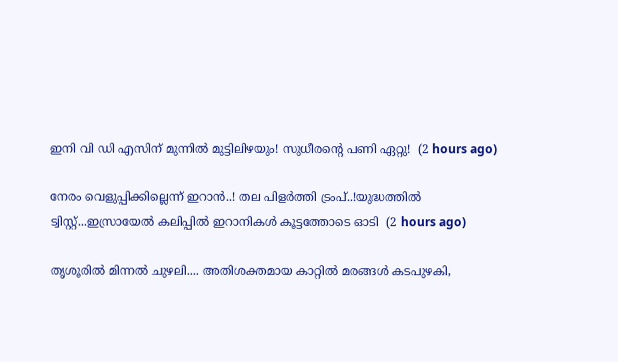ഇനി വി ഡി എസിന് മുന്നിൽ മുട്ടിലിഴയും! സുധീരന്റെ പണി ഏറ്റു!  (2 hours ago)

നേരം വെളുപ്പിക്കില്ലെന്ന് ഇറാൻ..! തല പിളർത്തി ട്രംപ്..!യുദ്ധത്തിൽ ട്വിസ്റ്റ്...ഇസ്രായേൽ കലിപ്പിൽ ഇറാനികൾ കൂട്ടത്തോടെ ഓടി  (2 hours ago)

തൃശൂരിൽ മിന്നൽ ചുഴലി.... അതിശക്തമായ കാറ്റിൽ മരങ്ങൾ കടപുഴകി,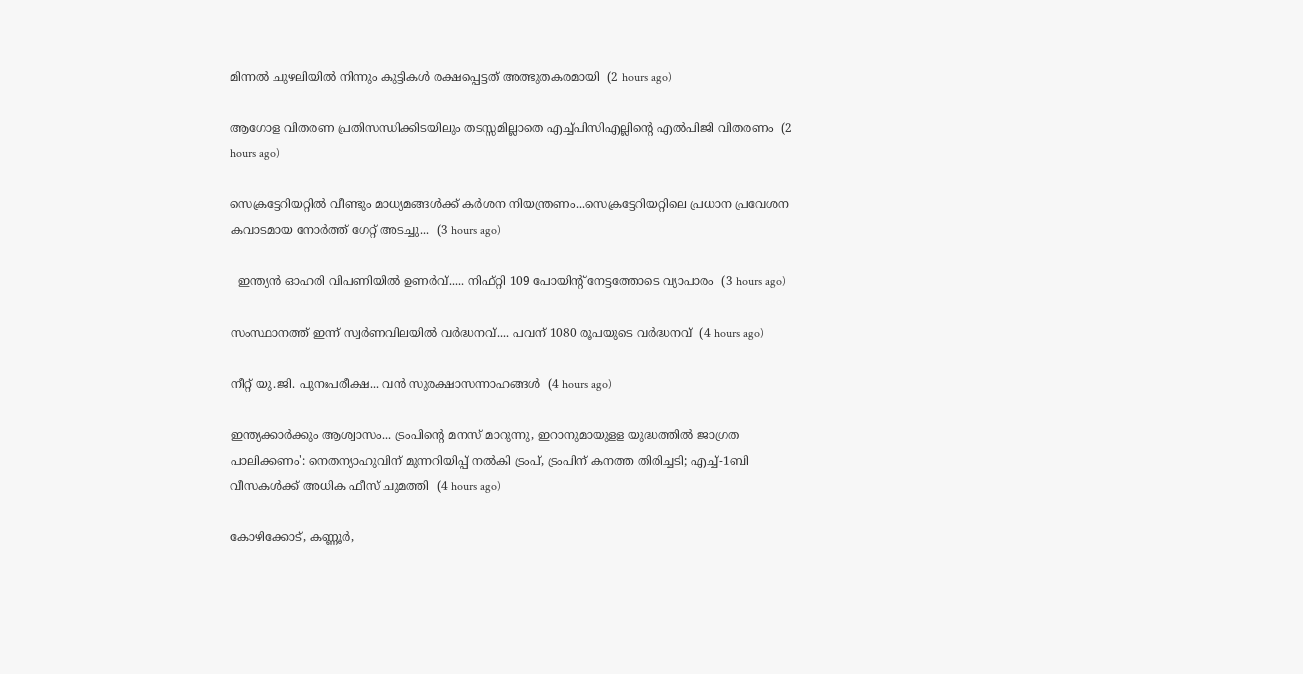മിന്നൽ ചുഴലിയിൽ നിന്നും കുട്ടികൾ രക്ഷപ്പെട്ടത് അത്ഭുതകരമായി  (2 hours ago)

ആഗോള വിതരണ പ്രതിസന്ധിക്കിടയിലും തടസ്സമില്ലാതെ എച്ച്പിസിഎല്ലിൻ്റെ എൽപിജി വിതരണം  (2 hours ago)

സെക്രട്ടേറിയറ്റിൽ വീണ്ടും മാധ്യമങ്ങൾക്ക് കർശന നിയന്ത്രണം...സെക്രട്ടേറിയറ്റിലെ പ്രധാന പ്രവേശന കവാടമായ നോർത്ത് ഗേറ്റ് അടച്ചു...  (3 hours ago)

  ഇന്ത്യന്‍ ഓഹരി വിപണിയിൽ ഉണർവ്..... നിഫ്റ്റി 109 പോയിന്റ് നേട്ടത്തോടെ വ്യാപാരം  (3 hours ago)

സംസ്ഥാനത്ത് ഇന്ന് സ്വർണവിലയിൽ വർദ്ധനവ്.... പവന് 1080 രൂപയുടെ വർദ്ധനവ്  (4 hours ago)

നീറ്റ് യു.ജി. പുനഃപരീക്ഷ... വൻ സുരക്ഷാസന്നാഹങ്ങൾ  (4 hours ago)

ഇന്ത്യക്കാർക്കും ആശ്വാസം... ട്രംപിന്റെ മനസ് മാറുന്നു, ഇറാനുമായുളള യുദ്ധത്തിൽ ജാഗ്രത പാലിക്കണം': നെതന്യാഹുവിന് മുന്നറിയിപ്പ് നൽകി ട്രംപ്, ട്രംപിന് കനത്ത തിരിച്ചടി; എച്ച്-1ബി വീസകൾക്ക് അധിക ഫീസ് ചുമത്തി  (4 hours ago)

കോഴിക്കോട്, കണ്ണൂർ,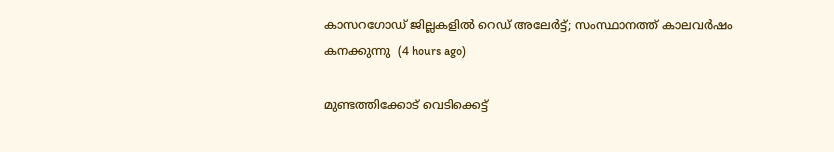കാസറഗോഡ് ജില്ലകളിൽ റെഡ് അലേർട്ട്; സംസ്ഥാനത്ത് കാലവർഷം കനക്കുന്നു  (4 hours ago)

മുണ്ടത്തിക്കോട് വെടിക്കെട്ട്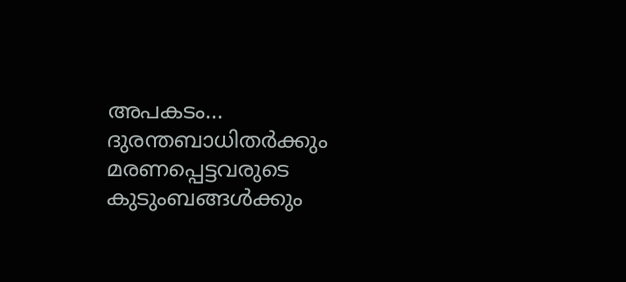അപകടം... ദുരന്തബാധിതർക്കും മരണപ്പെട്ടവരുടെ കുടുംബങ്ങൾക്കും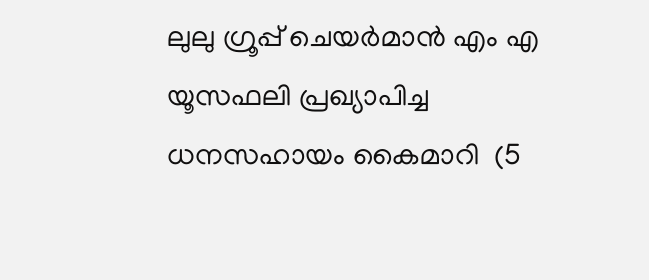ലുലു ഗ്രൂപ്പ് ചെയർമാൻ എം എ യൂസഫലി പ്രഖ്യാപിച്ച ധനസഹായം കൈമാറി  (5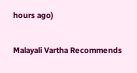hours ago)

Malayali Vartha Recommends